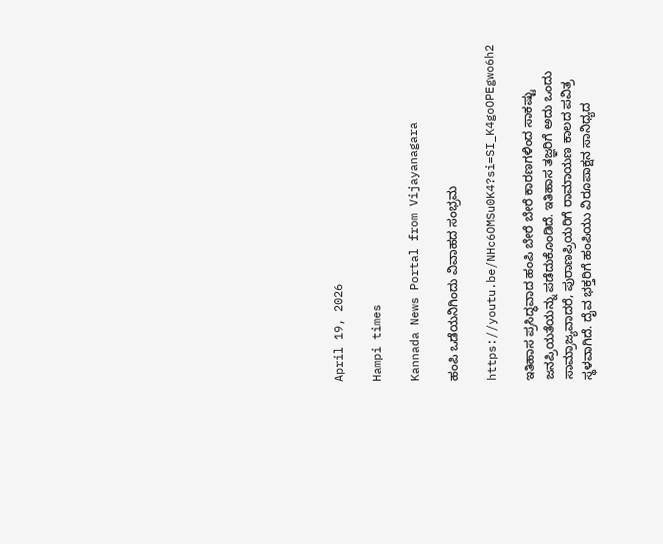April 19, 2026

Hampi times

Kannada News Portal from Vijayanagara

ಹಂಪಿ ಒಡೆಯನಿಗಿಂದು ವಿವಾಹದ ಸಂಭ್ರಮ

https://youtu.be/NHc6OMSu0K4?si=SI_K4goOPEgwo6h2

ಇತಿಹಾಸ ಪ್ರಸಿದ್ಧವಾದ ಹಂಪಿ ಬೇರೆ ಬೇರೆ ಕಾರಣಗಳಿಂದ ಸಾಕಷ್ಟು ಜನಪ್ರಿಯತೆಯನ್ನು ಪಡೆದುಕೊಂಡಿದೆ. ಇತಿಹಾಸ ತಜ್ಞರಿಗೆ ಅದು ಒಂದು ಸಾಮ್ರಾಜ್ಯವಾದರೆ, ಪುರಾಣಪ್ರಿಯರಿಗೆ ರಾಮಾಯಣ ಕಾಲದ ಪವಿತ್ರ ಸ್ಥಳವಾಗಿದೆ. ದೈವ ಭಕ್ತರಿಗೆ ಹಂಪಿಯು ವಿರೂಪಾಕ್ಷನ ಸಾನಿಧ್ಯದ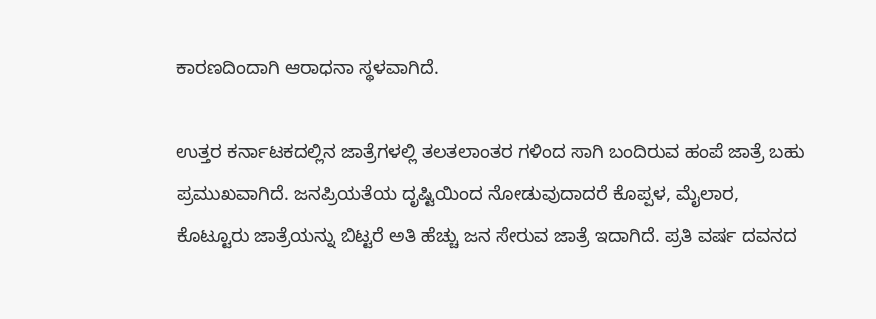ಕಾರಣದಿಂದಾಗಿ ಆರಾಧನಾ ಸ್ಥಳವಾಗಿದೆ.

ಉತ್ತರ ಕರ್ನಾಟಕದಲ್ಲಿನ ಜಾತ್ರೆಗಳಲ್ಲಿ ತಲತಲಾಂತರ ಗಳಿಂದ ಸಾಗಿ ಬಂದಿರುವ ಹಂಪೆ ಜಾತ್ರೆ ಬಹು ಪ್ರಮುಖವಾಗಿದೆ. ಜನಪ್ರಿಯತೆಯ ದೃಷ್ಟಿಯಿಂದ ನೋಡುವುದಾದರೆ ಕೊಪ್ಪಳ, ಮೈಲಾರ, ಕೊಟ್ಟೂರು ಜಾತ್ರೆಯನ್ನು ಬಿಟ್ಟರೆ ಅತಿ ಹೆಚ್ಚು ಜನ ಸೇರುವ ಜಾತ್ರೆ ಇದಾಗಿದೆ. ಪ್ರತಿ ವರ್ಷ ದವನದ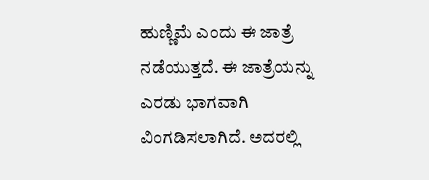ಹುಣ್ಣಿಮೆ ಎಂದು ಈ ಜಾತ್ರೆ ನಡೆಯುತ್ತದೆ. ಈ ಜಾತ್ರೆಯನ್ನು ಎರಡು ಭಾಗವಾಗಿ ವಿಂಗಡಿಸಲಾಗಿದೆ. ಅದರಲ್ಲಿ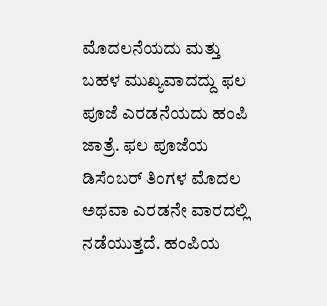ಮೊದಲನೆಯದು ಮತ್ತು ಬಹಳ ಮುಖ್ಯವಾದದ್ದು ಫಲ ಪೂಜೆ ಎರಡನೆಯದು ಹಂಪಿ ಜಾತ್ರೆ. ಫಲ ಪೂಜೆಯ  ಡಿಸೆಂಬರ್ ತಿಂಗಳ ಮೊದಲ ಅಥವಾ ಎರಡನೇ ವಾರದಲ್ಲಿ ನಡೆಯುತ್ತದೆ. ಹಂಪಿಯ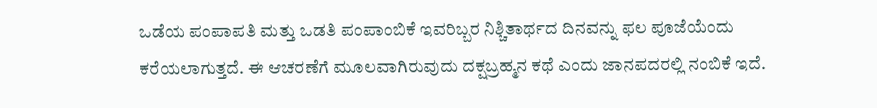ಒಡೆಯ ಪಂಪಾಪತಿ ಮತ್ತು ಒಡತಿ ಪಂಪಾಂಬಿಕೆ ಇವರಿಬ್ಬರ ನಿಶ್ಚಿತಾರ್ಥದ ದಿನವನ್ನು ಫಲ ಪೂಜೆಯೆಂದು ಕರೆಯಲಾಗುತ್ತದೆ. ಈ ಆಚರಣೆಗೆ ಮೂಲವಾಗಿರುವುದು ದಕ್ಷಬ್ರಹ್ಮನ ಕಥೆ ಎಂದು ಜಾನಪದರಲ್ಲಿ ನಂಬಿಕೆ ಇದೆ.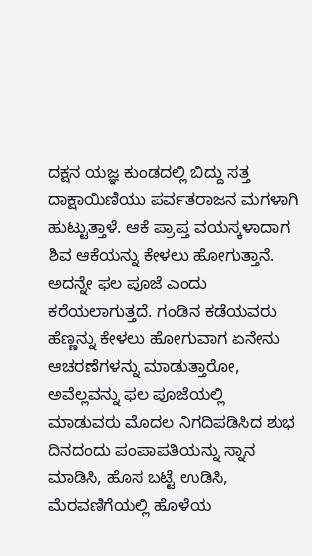ದಕ್ಷನ ಯಜ್ಞ ಕುಂಡದಲ್ಲಿ ಬಿದ್ದು ಸತ್ತ ದಾಕ್ಷಾಯಿಣಿಯು ಪರ್ವತರಾಜನ ಮಗಳಾಗಿ ಹುಟ್ಟುತ್ತಾಳೆ. ಆಕೆ ಪ್ರಾಪ್ತ ವಯಸ್ಕಳಾದಾಗ ಶಿವ ಆಕೆಯನ್ನು ಕೇಳಲು ಹೋಗುತ್ತಾನೆ. ಅದನ್ನೇ ಫಲ ಪೂಜೆ ಎಂದು ಕರೆಯಲಾಗುತ್ತದೆ. ಗಂಡಿನ ಕಡೆಯವರು ಹೆಣ್ಣನ್ನು ಕೇಳಲು ಹೋಗುವಾಗ ಏನೇನು ಆಚರಣೆಗಳನ್ನು ಮಾಡುತ್ತಾರೋ, ಅವೆಲ್ಲವನ್ನು ಫಲ ಪೂಜೆಯಲ್ಲಿ ಮಾಡುವರು ಮೊದಲ ನಿಗದಿಪಡಿಸಿದ ಶುಭ ದಿನದಂದು ಪಂಪಾಪತಿಯನ್ನು ಸ್ನಾನ ಮಾಡಿಸಿ, ಹೊಸ ಬಟ್ಟೆ ಉಡಿಸಿ, ಮೆರವಣಿಗೆಯಲ್ಲಿ ಹೊಳೆಯ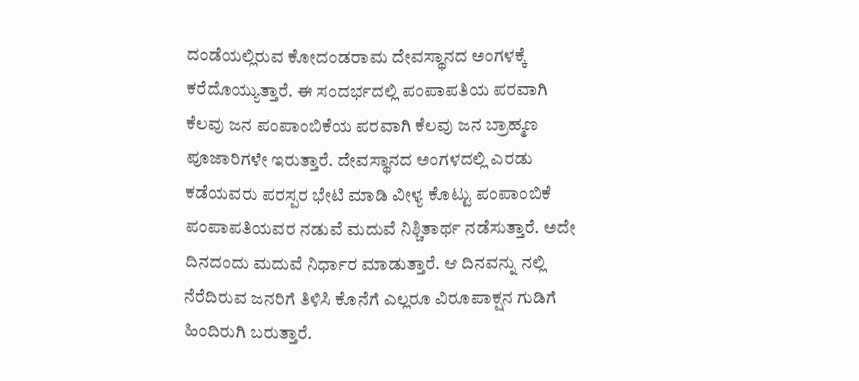ದಂಡೆಯಲ್ಲಿರುವ ಕೋದಂಡರಾಮ ದೇವಸ್ಥಾನದ ಅಂಗಳಕ್ಕೆ ಕರೆದೊಯ್ಯುತ್ತಾರೆ. ಈ ಸಂದರ್ಭದಲ್ಲಿ ಪಂಪಾಪತಿಯ ಪರವಾಗಿ ಕೆಲವು ಜನ ಪಂಪಾಂಬಿಕೆಯ ಪರವಾಗಿ ಕೆಲವು ಜನ ಬ್ರಾಹ್ಮಣ  ಪೂಜಾರಿಗಳೇ ಇರುತ್ತಾರೆ. ದೇವಸ್ಥಾನದ ಅಂಗಳದಲ್ಲಿ ಎರಡು ಕಡೆಯವರು ಪರಸ್ಪರ ಭೇಟಿ ಮಾಡಿ ವೀಳ್ಯ ಕೊಟ್ಟು ಪಂಪಾಂಬಿಕೆ ಪಂಪಾಪತಿಯವರ ನಡುವೆ ಮದುವೆ ನಿಶ್ಚಿತಾರ್ಥ ನಡೆಸುತ್ತಾರೆ. ಅದೇ ದಿನದಂದು ಮದುವೆ ನಿರ್ಧಾರ ಮಾಡುತ್ತಾರೆ. ಆ ದಿನವನ್ನು ನಲ್ಲಿ ನೆರೆದಿರುವ ಜನರಿಗೆ ತಿಳಿಸಿ ಕೊನೆಗೆ ಎಲ್ಲರೂ ವಿರೂಪಾಕ್ಷನ ಗುಡಿಗೆ ಹಿಂದಿರುಗಿ ಬರುತ್ತಾರೆ.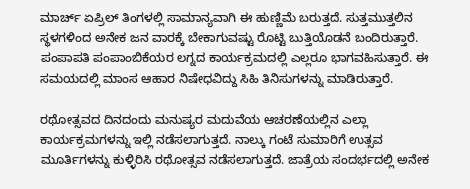ಮಾರ್ಚ್ ಏಪ್ರಿಲ್ ತಿಂಗಳಲ್ಲಿ ಸಾಮಾನ್ಯವಾಗಿ ಈ ಹುಣ್ಣಿಮೆ ಬರುತ್ತದೆ. ಸುತ್ತಮುತ್ತಲಿನ ಸ್ಥಳಗಳಿಂದ ಅನೇಕ ಜನ ವಾರಕ್ಕೆ ಬೇಕಾಗುವಷ್ಟು ರೊಟ್ಟಿ ಬುತ್ತಿಯೊಡನೆ ಬಂದಿರುತ್ತಾರೆ. ಪಂಪಾಪತಿ ಪಂಪಾಂಬಿಕೆಯರ ಲಗ್ನದ ಕಾರ್ಯಕ್ರಮದಲ್ಲಿ ಎಲ್ಲರೂ ಭಾಗವಹಿಸುತ್ತಾರೆ. ಈ ಸಮಯದಲ್ಲಿ ಮಾಂಸ ಆಹಾರ ನಿಷೇಧವಿದ್ದು ಸಿಹಿ ತಿನಿಸುಗಳನ್ನು ಮಾಡಿರುತ್ತಾರೆ.

ರಥೋತ್ಸವದ ದಿನದಂದು ಮನುಷ್ಯರ ಮದುವೆಯ ಆಚರಣೆಯಲ್ಲಿನ ಎಲ್ಲಾ ಕಾರ್ಯಕ್ರಮಗಳನ್ನು ಇಲ್ಲಿ ನಡೆಸಲಾಗುತ್ತದೆ. ನಾಲ್ಕು ಗಂಟೆ ಸುಮಾರಿಗೆ ಉತ್ಸವ ಮೂರ್ತಿಗಳನ್ನು ಕುಳ್ಳಿರಿಸಿ ರಥೋತ್ಸವ ನಡೆಸಲಾಗುತ್ತದೆ. ಜಾತ್ರೆಯ ಸಂದರ್ಭದಲ್ಲಿ ಅನೇಕ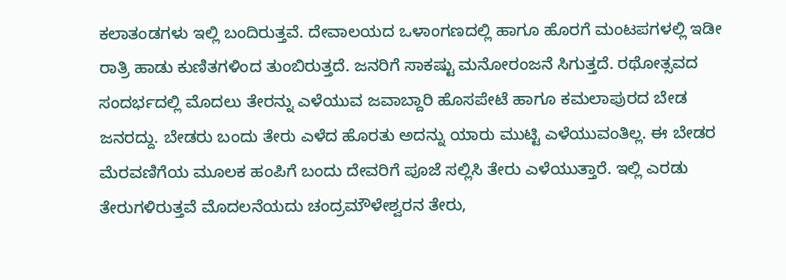ಕಲಾತಂಡಗಳು ಇಲ್ಲಿ ಬಂದಿರುತ್ತವೆ. ದೇವಾಲಯದ ಒಳಾಂಗಣದಲ್ಲಿ ಹಾಗೂ ಹೊರಗೆ ಮಂಟಪಗಳಲ್ಲಿ ಇಡೀ ರಾತ್ರಿ ಹಾಡು ಕುಣಿತಗಳಿಂದ ತುಂಬಿರುತ್ತದೆ. ಜನರಿಗೆ ಸಾಕಷ್ಟು ಮನೋರಂಜನೆ ಸಿಗುತ್ತದೆ. ರಥೋತ್ಸವದ ಸಂದರ್ಭದಲ್ಲಿ ಮೊದಲು ತೇರನ್ನು ಎಳೆಯುವ ಜವಾಬ್ದಾರಿ ಹೊಸಪೇಟೆ ಹಾಗೂ ಕಮಲಾಪುರದ ಬೇಡ ಜನರದ್ದು. ಬೇಡರು ಬಂದು ತೇರು ಎಳೆದ ಹೊರತು ಅದನ್ನು ಯಾರು ಮುಟ್ಟಿ ಎಳೆಯುವಂತಿಲ್ಲ. ಈ ಬೇಡರ ಮೆರವಣಿಗೆಯ ಮೂಲಕ ಹಂಪಿಗೆ ಬಂದು ದೇವರಿಗೆ ಪೂಜೆ ಸಲ್ಲಿಸಿ ತೇರು ಎಳೆಯುತ್ತಾರೆ. ಇಲ್ಲಿ ಎರಡು ತೇರುಗಳಿರುತ್ತವೆ ಮೊದಲನೆಯದು ಚಂದ್ರಮೌಳೇಶ್ವರನ ತೇರು,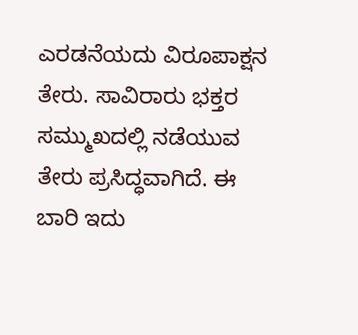ಎರಡನೆಯದು ವಿರೂಪಾಕ್ಷನ ತೇರು. ಸಾವಿರಾರು ಭಕ್ತರ ಸಮ್ಮುಖದಲ್ಲಿ ನಡೆಯುವ ತೇರು ಪ್ರಸಿದ್ಧವಾಗಿದೆ. ಈ ಬಾರಿ ಇದು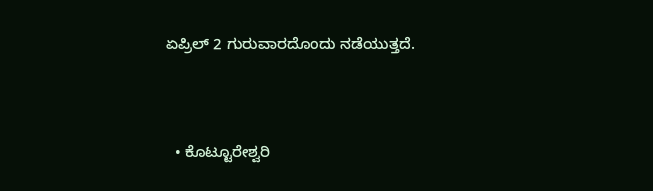ಏಪ್ರಿಲ್ 2 ಗುರುವಾರದೊಂದು ನಡೆಯುತ್ತದೆ.



  • ಕೊಟ್ಟೂರೇಶ್ವರಿ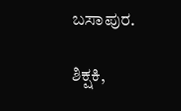ಬಸಾಪುರ.

ಶಿಕ್ಷಕಿ,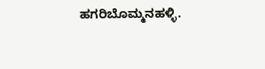ಹಗರಿಬೊಮ್ಮನಹಳ್ಳಿ.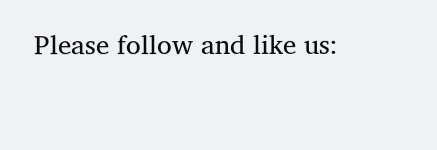Please follow and like us: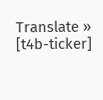Translate »
[t4b-ticker]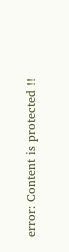error: Content is protected !!